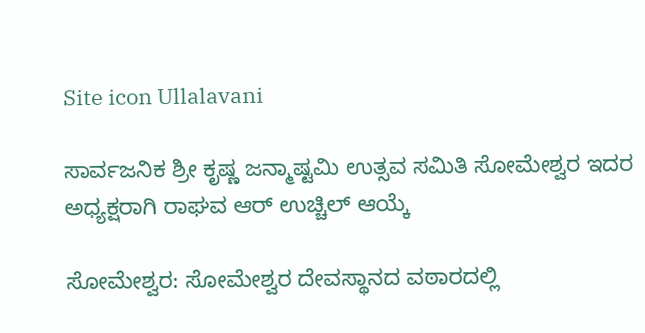Site icon Ullalavani

ಸಾರ್ವಜನಿಕ ಶ್ರೀ ಕೃಷ್ಣ ಜನ್ಮಾಷ್ಟಮಿ ಉತ್ಸವ ಸಮಿತಿ ಸೋಮೇಶ್ವರ ಇದರ ಅಧ್ಯಕ್ಷರಾಗಿ ರಾಘವ ಆರ್ ಉಚ್ಚಿಲ್ ಆಯ್ಕೆ

ಸೋಮೇಶ್ವರ: ಸೋಮೇಶ್ವರ ದೇವಸ್ಥಾನದ ವಠಾರದಲ್ಲಿ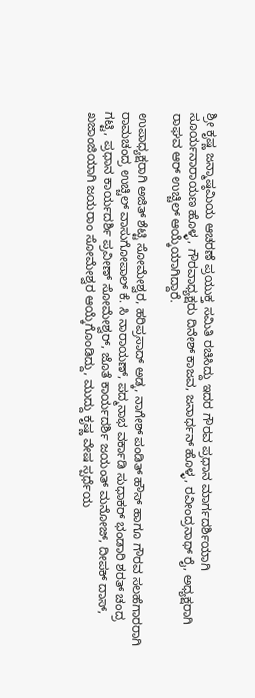ಶ್ರೀ ಕೃಷ್ಣ ಜನ್ಮಾಷ್ಠಮಿಯ ಆಚರಣೆ ಪ್ರಯುಕ್ತ ಸಮಿತಿ ರಚಿಸಿದ್ದು ಇದರ ಗೌರವ ಪ್ರಧಾನ ಮಾರ್ಗದರ್ಶಿಯಾಗಿ ಸೂರ್ಯನಾರಾಯಣ ಹೊಳ್ಳ, ಗೌರವಾಧ್ಯಕ್ಷರು ದಿನೇಶ್ ಕಾಜವ, ಜನಾರ್ಧನ್ ಹೊಳ್ಳ, ರವೀಂದ್ರನಾಥ್ ರೈ, ಅಧ್ಯಕ್ಷರಾಗಿ ರಾಘವ ಆರ್ ಉಚ್ಚಿಲ್ ಆಯ್ಕೆಯಾಗಿದ್ದಾರೆ.

ಉಪಾಧ್ಯಕ್ಷರಾಗಿ ಅಜಿತ್ ಶೆಟ್ಟಿ ಸೋಮೇಶ್ವರ, ಹರಿಪ್ರಸಾದ್ ಅಡ್ಕ, ನಾಗೇಶ್ ಪಂಡಿತ್ ಹೌಸ್ ಹಾಗೂ ಗೌರವ ಸಲಹೆಗಾರರಾಗಿ ರಾಮಚಂದ್ರ ಉಚ್ಚಿಲ್ ವಾಸುಗೋಪಾಲ್ ಕೆ. ಸಿ ನಾರಾಯಣ್, ಪದ್ಮನಾಭ ವರ್ಕಾಡಿ ಸುಧಾಕರ್ ಭಂಡಾರಿ ಶರತ್ ಚಂದ್ರ ಗಟ್ಟಿ, ಪ್ರಧಾನ ಕಾರ್ಯದರ್ಶಿ ಪ್ರವೀಣ್ ಸೋಮೇಶ್ವರ್, ಜೊತೆ ಕಾರ್ಯದರ್ಶಿ ಜಯಂತ್ ಮನೋಜ್, ದೀಪಕ್ ದಾಸ್, ಖಜಾಂಜಿಯಾಗಿ ಜಯರಾಂ ಸೋಮೇಶ್ವರ ಆಯ್ಕೆಗೊಂಡಿದ್ದು, ಮುದ್ದು ಕೃಷ್ಣ ವೇಷ ಸ್ಪರ್ಧೆಯ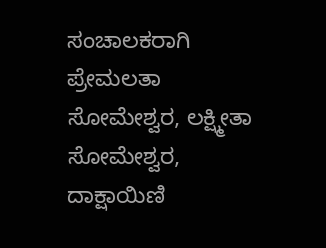ಸಂಚಾಲಕರಾಗಿ ಪ್ರೇಮಲತಾ ಸೋಮೇಶ್ವರ, ಲಕ್ಷ್ಮೀತಾ ಸೋಮೇಶ್ವರ, ದಾಕ್ಷಾಯಿಣಿ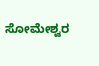ಸೋಮೇಶ್ವರ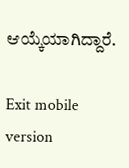ಆಯ್ಕೆಯಾಗಿದ್ದಾರೆ.

Exit mobile version